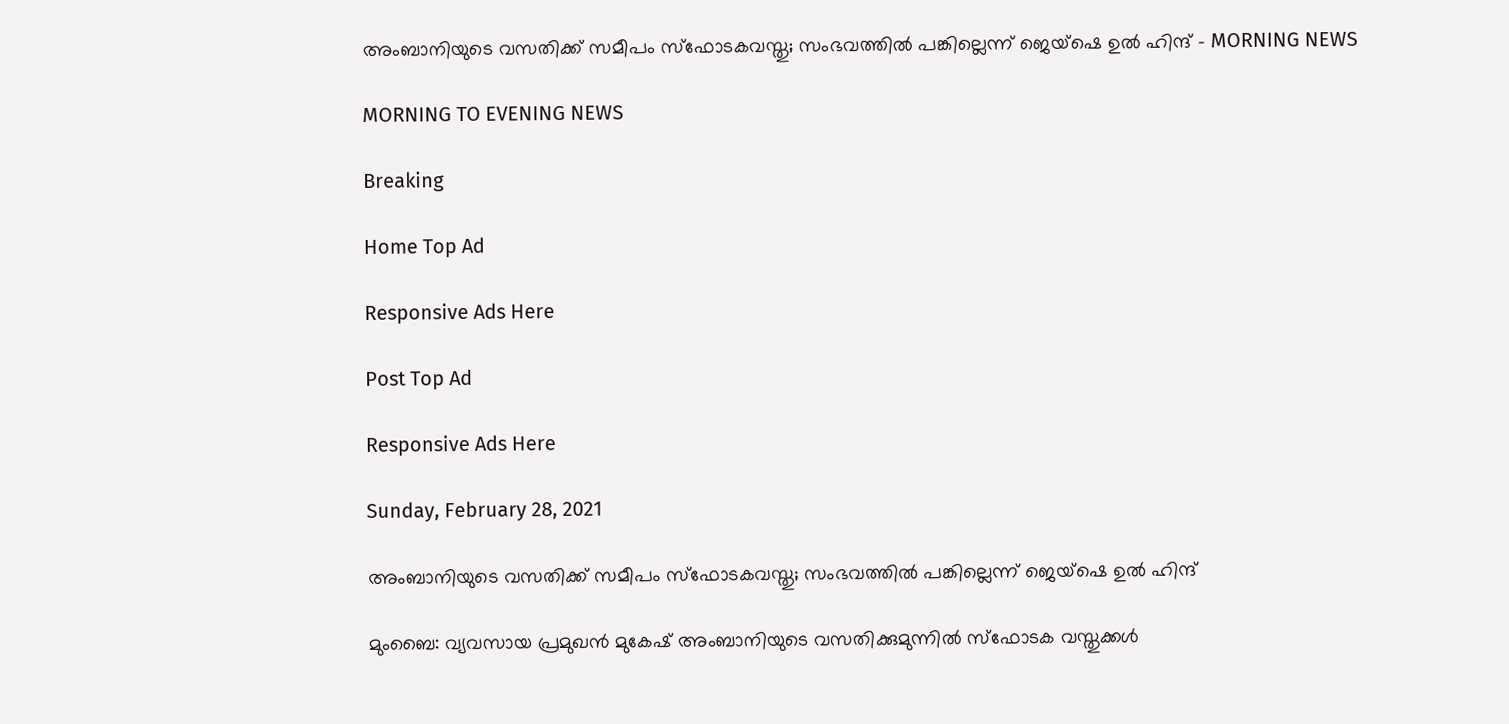അംബാനിയുടെ വസതിക്ക് സമീപം സ്‌ഫോടകവസ്തു; സംഭവത്തില്‍ പങ്കില്ലെന്ന് ജെയ്‌ഷെ ഉല്‍ ഹിന്ദ് - MORNING NEWS

MORNING TO EVENING NEWS

Breaking

Home Top Ad

Responsive Ads Here

Post Top Ad

Responsive Ads Here

Sunday, February 28, 2021

അംബാനിയുടെ വസതിക്ക് സമീപം സ്‌ഫോടകവസ്തു; സംഭവത്തില്‍ പങ്കില്ലെന്ന് ജെയ്‌ഷെ ഉല്‍ ഹിന്ദ്

മുംബൈ: വ്യവസായ പ്രമുഖൻ മുകേഷ് അംബാനിയുടെ വസതിക്കുമുന്നിൽ സ്ഫോടക വസ്തുക്കൾ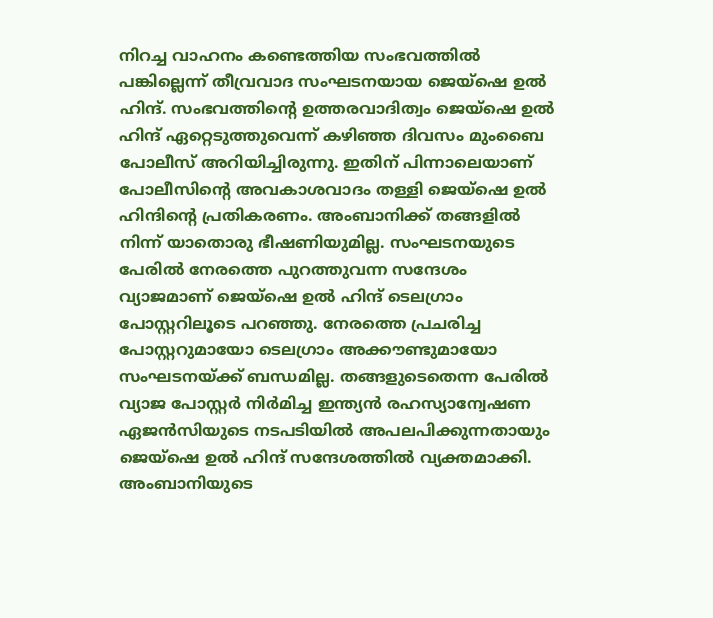നിറച്ച വാഹനം കണ്ടെത്തിയ സംഭവത്തിൽ പങ്കില്ലെന്ന് തീവ്രവാദ സംഘടനയായ ജെയ്ഷെ ഉൽ ഹിന്ദ്. സംഭവത്തിന്റെ ഉത്തരവാദിത്വം ജെയ്ഷെ ഉൽ ഹിന്ദ് ഏറ്റെടുത്തുവെന്ന് കഴിഞ്ഞ ദിവസം മുംബൈ പോലീസ് അറിയിച്ചിരുന്നു. ഇതിന് പിന്നാലെയാണ് പോലീസിന്റെ അവകാശവാദം തള്ളി ജെയ്ഷെ ഉൽ ഹിന്ദിന്റെ പ്രതികരണം. അംബാനിക്ക് തങ്ങളിൽ നിന്ന് യാതൊരു ഭീഷണിയുമില്ല. സംഘടനയുടെ പേരിൽ നേരത്തെ പുറത്തുവന്ന സന്ദേശം വ്യാജമാണ് ജെയ്ഷെ ഉൽ ഹിന്ദ് ടെലഗ്രാം പോസ്റ്ററിലൂടെ പറഞ്ഞു. നേരത്തെ പ്രചരിച്ച പോസ്റ്ററുമായോ ടെലഗ്രാം അക്കൗണ്ടുമായോ സംഘടനയ്ക്ക് ബന്ധമില്ല. തങ്ങളുടെതെന്ന പേരിൽ വ്യാജ പോസ്റ്റർ നിർമിച്ച ഇന്ത്യൻ രഹസ്യാന്വേഷണ ഏജൻസിയുടെ നടപടിയിൽ അപലപിക്കുന്നതായും ജെയ്ഷെ ഉൽ ഹിന്ദ് സന്ദേശത്തിൽ വ്യക്തമാക്കി. അംബാനിയുടെ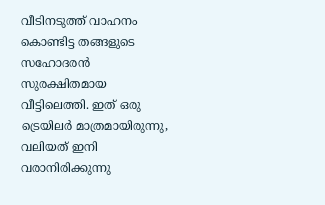വീടിനടുത്ത് വാഹനം കൊണ്ടിട്ട തങ്ങളുടെ സഹോദരൻ സുരക്ഷിതമായ വീട്ടിലെത്തി. ഇത് ഒരു ട്രെയിലർ മാത്രമായിരുന്നു, വലിയത് ഇനി വരാനിരിക്കുന്നു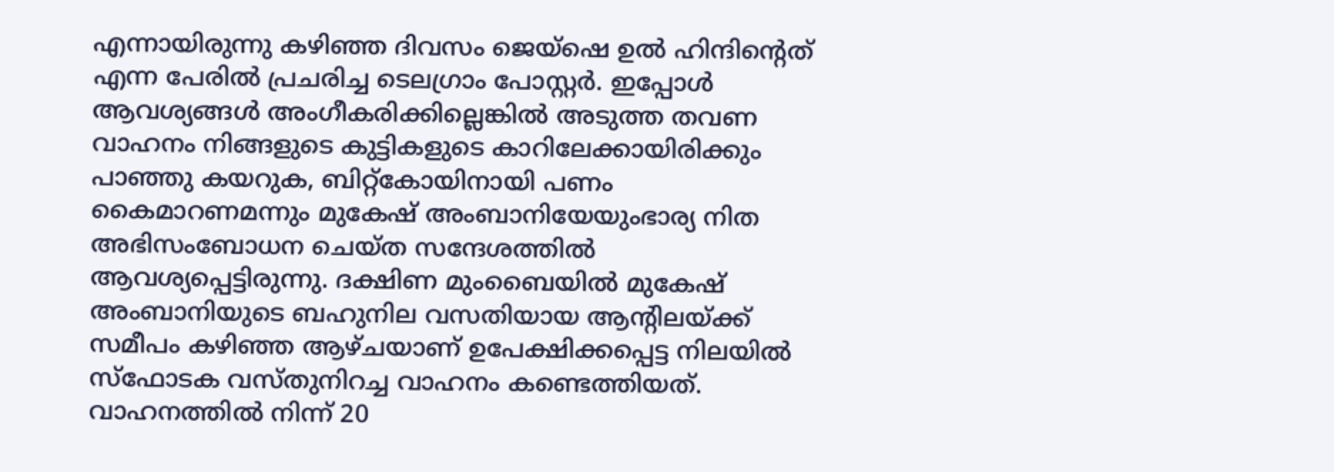എന്നായിരുന്നു കഴിഞ്ഞ ദിവസം ജെയ്ഷെ ഉൽ ഹിന്ദിന്റെത് എന്ന പേരിൽ പ്രചരിച്ച ടെലഗ്രാം പോസ്റ്റർ. ഇപ്പോൾ ആവശ്യങ്ങൾ അംഗീകരിക്കില്ലെങ്കിൽ അടുത്ത തവണ വാഹനം നിങ്ങളുടെ കുട്ടികളുടെ കാറിലേക്കായിരിക്കും പാഞ്ഞു കയറുക, ബിറ്റ്കോയിനായി പണം കൈമാറണമന്നും മുകേഷ് അംബാനിയേയുംഭാര്യ നിത അഭിസംബോധന ചെയ്ത സന്ദേശത്തിൽ ആവശ്യപ്പെട്ടിരുന്നു. ദക്ഷിണ മുംബൈയിൽ മുകേഷ് അംബാനിയുടെ ബഹുനില വസതിയായ ആന്റിലയ്ക്ക് സമീപം കഴിഞ്ഞ ആഴ്ചയാണ് ഉപേക്ഷിക്കപ്പെട്ട നിലയിൽ സ്ഫോടക വസ്തുനിറച്ച വാഹനം കണ്ടെത്തിയത്. വാഹനത്തിൽ നിന്ന് 20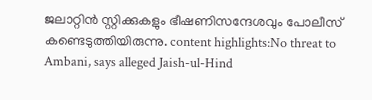ജലാറ്റിൻ സ്റ്റിക്കുകളും ഭീഷണിസന്ദേശവും പോലീസ് കണ്ടെടുത്തിയിരുന്നു. content highlights:No threat to Ambani, says alleged Jaish-ul-Hind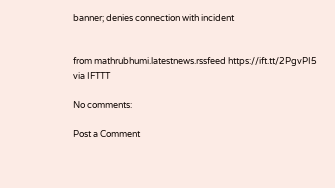banner; denies connection with incident


from mathrubhumi.latestnews.rssfeed https://ift.tt/2PgvPI5
via IFTTT

No comments:

Post a Comment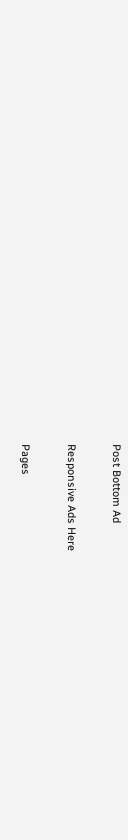Post Bottom Ad

Responsive Ads Here

Pages